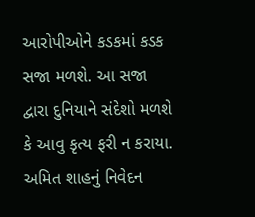આરોપીઓને કડકમાં કડક સજા મળશે. આ સજા દ્વારા દુનિયાને સંદેશો મળશે કે આવુ કૃત્ય ફરી ન કરાયા.
અમિત શાહનું નિવેદન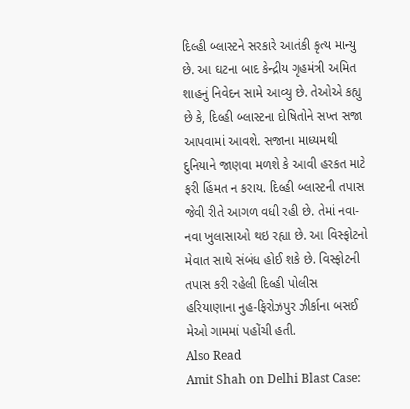દિલ્હી બ્લાસ્ટને સરકારે આતંકી કૃત્ય માન્યુ છે. આ ઘટના બાદ કેન્દ્રીય ગૃહમંત્રી અમિત શાહનું નિવેદન સામે આવ્યુ છે. તેઓએ કહ્યુ છે કે, દિલ્હી બ્લાસ્ટના દોષિતોને સખ્ત સજા આપવામાં આવશે. સજાના માધ્યમથી દુનિયાને જાણવા મળશે કે આવી હરકત માટે ફરી હિંમત ન કરાય. દિલ્હી બ્લાસ્ટની તપાસ જેવી રીતે આગળ વધી રહી છે. તેમાં નવા-નવા ખુલાસાઓ થઇ રહ્યા છે. આ વિસ્ફોટનો મેવાત સાથે સંબંધ હોઈ શકે છે. વિસ્ફોટની તપાસ કરી રહેલી દિલ્હી પોલીસ હરિયાણાના નુહ-ફિરોઝપુર ઝીર્કાના બસઈ મેઓ ગામમાં પહોંચી હતી.
Also Read
Amit Shah on Delhi Blast Case: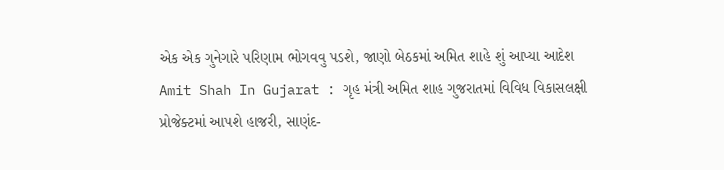એક એક ગુનેગારે પરિણામ ભોગવવુ પડશે, જાણો બેઠકમાં અમિત શાહે શું આપ્યા આદેશ
Amit Shah In Gujarat : ગૃહ મંત્રી અમિત શાહ ગુજરાતમાં વિવિધ વિકાસલક્ષી પ્રોજેક્ટમાં આપશે હાજરી, સાણંદ-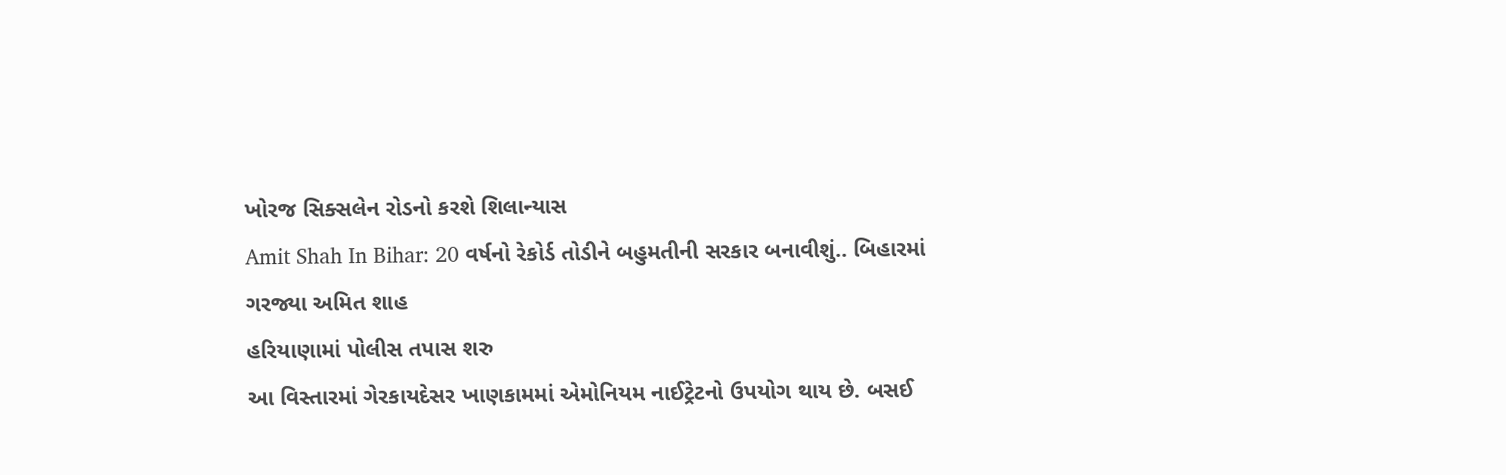ખોરજ સિક્સલેન રોડનો કરશે શિલાન્યાસ
Amit Shah In Bihar: 20 વર્ષનો રેકોર્ડ તોડીને બહુમતીની સરકાર બનાવીશું.. બિહારમાં ગરજ્યા અમિત શાહ
હરિયાણામાં પોલીસ તપાસ શરુ
આ વિસ્તારમાં ગેરકાયદેસર ખાણકામમાં એમોનિયમ નાઈટ્રેટનો ઉપયોગ થાય છે. બસઈ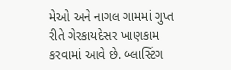મેઓ અને નાગલ ગામમાં ગુપ્ત રીતે ગેરકાયદેસર ખાણકામ કરવામાં આવે છે. બ્લાસ્ટિંગ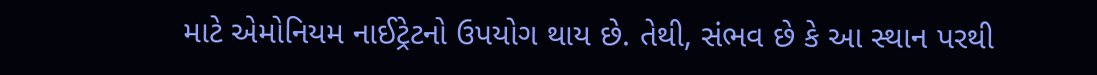માટે એમોનિયમ નાઈટ્રેટનો ઉપયોગ થાય છે. તેથી, સંભવ છે કે આ સ્થાન પરથી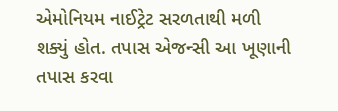એમોનિયમ નાઈટ્રેટ સરળતાથી મળી શક્યું હોત. તપાસ એજન્સી આ ખૂણાની તપાસ કરવા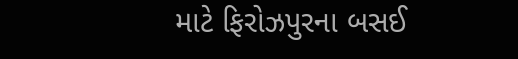માટે ફિરોઝપુરના બસઈ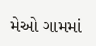મેઓ ગામમાં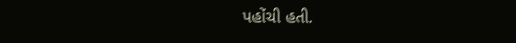પહોંચી હતી.